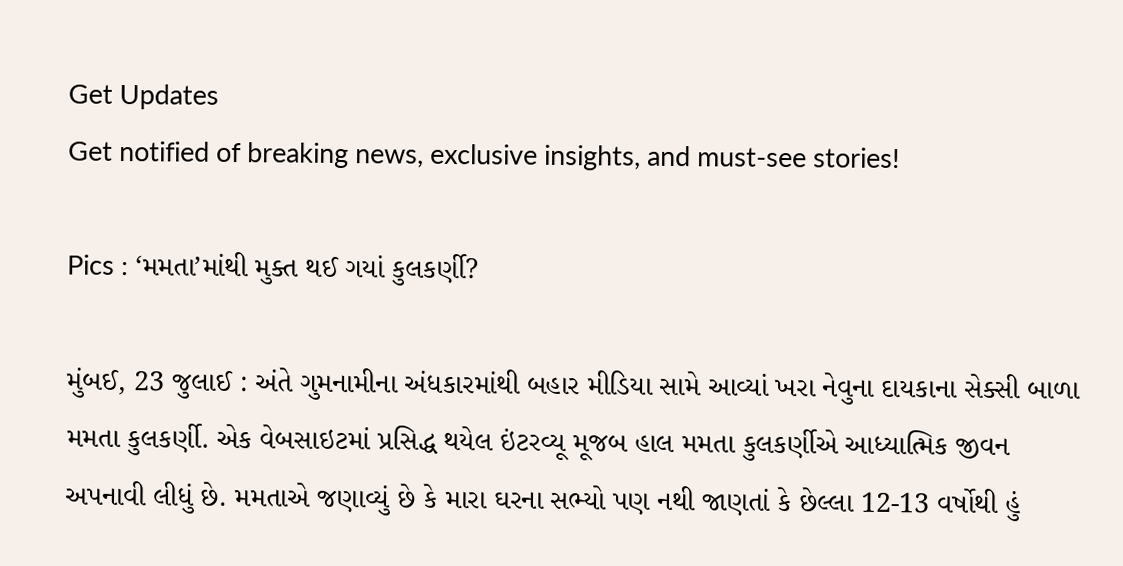Get Updates
Get notified of breaking news, exclusive insights, and must-see stories!

Pics : ‘મમતા’માંથી મુક્ત થઈ ગયાં કુલકર્ણી?

મુંબઈ, 23 જુલાઈ : અંતે ગુમનામીના અંધકારમાંથી બહાર મીડિયા સામે આવ્યાં ખરા નેવુના દાયકાના સેક્સી બાળા મમતા કુલકર્ણી. એક વેબસાઇટમાં પ્રસિદ્ધ થયેલ ઇંટરવ્યૂ મૂજબ હાલ મમતા કુલકર્ણીએ આધ્યાત્મિક જીવન અપનાવી લીધું છે. મમતાએ જણાવ્યું છે કે મારા ઘરના સભ્યો પણ નથી જાણતાં કે છેલ્લા 12-13 વર્ષોથી હું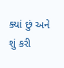ક્યાં છું અને શું કરી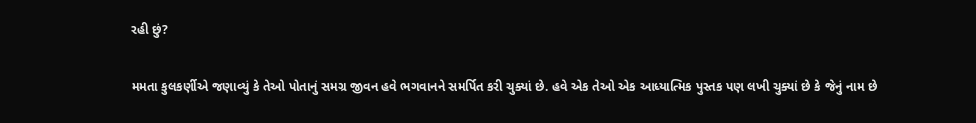રહી છું?

મમતા કુલકર્ણીએ જણાવ્યું કે તેઓ પોતાનું સમગ્ર જીવન હવે ભગવાનને સમર્પિત કરી ચુક્યાં છે. હવે એક તેઓ એક આધ્યાત્મિક પુસ્તક પણ લખી ચુક્યાં છે કે જેનું નામ છે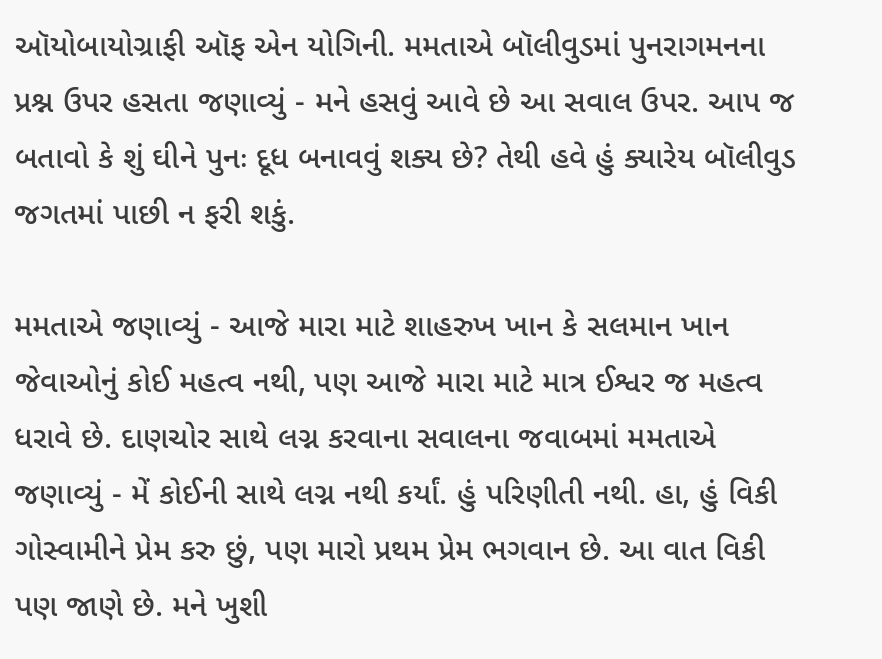ઑયોબાયોગ્રાફી ઑફ એન યોગિની. મમતાએ બૉલીવુડમાં પુનરાગમનના પ્રશ્ન ઉપર હસતા જણાવ્યું - મને હસવું આવે છે આ સવાલ ઉપર. આપ જ બતાવો કે શું ઘીને પુનઃ દૂધ બનાવવું શક્ય છે? તેથી હવે હું ક્યારેય બૉલીવુડ જગતમાં પાછી ન ફરી શકું.

મમતાએ જણાવ્યું - આજે મારા માટે શાહરુખ ખાન કે સલમાન ખાન જેવાઓનું કોઈ મહત્વ નથી, પણ આજે મારા માટે માત્ર ઈશ્વર જ મહત્વ ધરાવે છે. દાણચોર સાથે લગ્ન કરવાના સવાલના જવાબમાં મમતાએ જણાવ્યું - મેં કોઈની સાથે લગ્ન નથી કર્યાં. હું પરિણીતી નથી. હા, હું વિકી ગોસ્વામીને પ્રેમ કરુ છું, પણ મારો પ્રથમ પ્રેમ ભગવાન છે. આ વાત વિકી પણ જાણે છે. મને ખુશી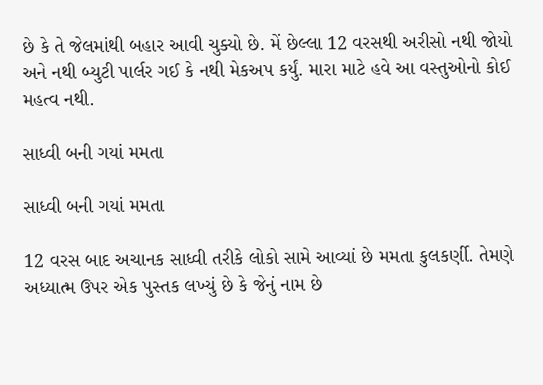છે કે તે જેલમાંથી બહાર આવી ચુક્યો છે. મેં છેલ્લા 12 વરસથી અરીસો નથી જોયો અને નથી બ્યુટી પાર્લર ગઈ કે નથી મેકઅપ કર્યું. મારા માટે હવે આ વસ્તુઓનો કોઈ મહત્વ નથી.

સાધ્વી બની ગયાં મમતા

સાધ્વી બની ગયાં મમતા

12 વરસ બાદ અચાનક સાધ્વી તરીકે લોકો સામે આવ્યાં છે મમતા કુલકર્ણી. તેમણે અધ્યાત્મ ઉપર એક પુસ્તક લખ્યું છે કે જેનું નામ છે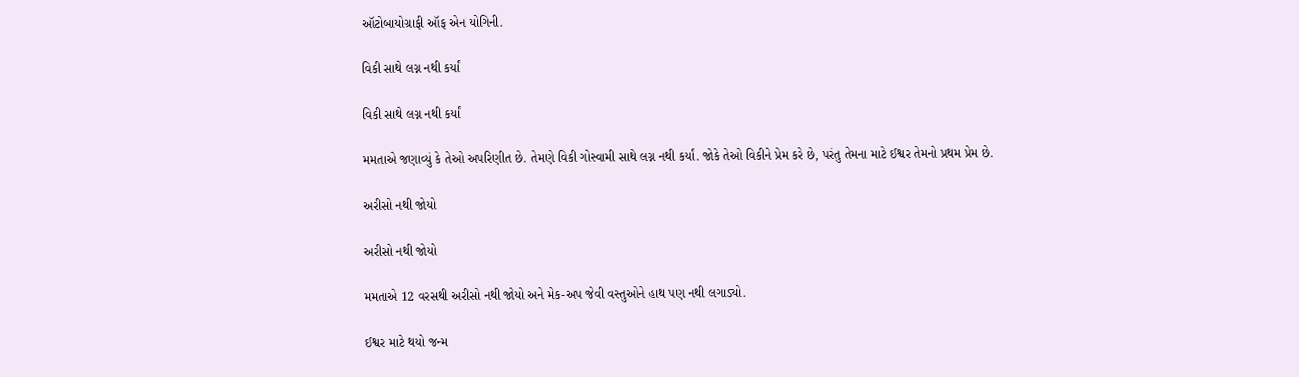ઑટોબાયોગ્રાફી ઑફ એન યોગિની.

વિકી સાથે લગ્ન નથી કર્યાં

વિકી સાથે લગ્ન નથી કર્યાં

મમતાએ જણાવ્યું કે તેઓ અપરિણીત છે. તેમણે વિકી ગોસ્વામી સાથે લગ્ન નથી કર્યાં. જોકે તેઓ વિકીને પ્રેમ કરે છે, પરંતુ તેમના માટે ઈશ્વર તેમનો પ્રથમ પ્રેમ છે.

અરીસો નથી જોયો

અરીસો નથી જોયો

મમતાએ 12 વરસથી અરીસો નથી જોયો અને મેક-અપ જેવી વસ્તુઓને હાથ પણ નથી લગાડ્યો.

ઈશ્વર માટે થયો જન્મ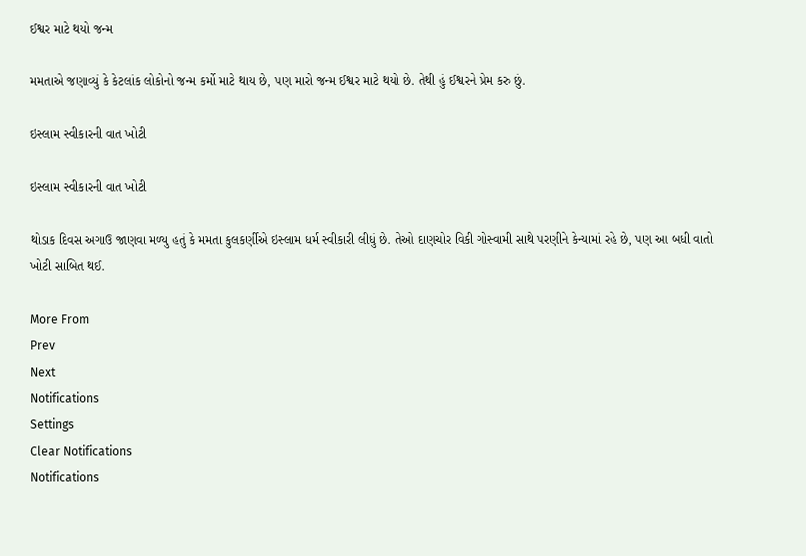ઈશ્વર માટે થયો જન્મ

મમતાએ જણાવ્યું કે કેટલાંક લોકોનો જન્મ કર્મો માટે થાય છે, પણ મારો જન્મ ઈશ્વર માટે થયો છે. તેથી હું ઈશ્વરને પ્રેમ કરુ છું.

ઇસ્લામ સ્વીકારની વાત ખોટી

ઇસ્લામ સ્વીકારની વાત ખોટી

થોડાક દિવસ અગાઉ જાણવા મળ્યુ હતું કે મમતા કુલકર્ણીએ ઇસ્લામ ધર્મ સ્વીકારી લીધું છે. તેઓ દાણચોર વિકી ગોસ્વામી સાથે પરણીને કેન્યામાં રહે છે, પણ આ બધી વાતો ખોટી સાબિત થઈ.

More From
Prev
Next
Notifications
Settings
Clear Notifications
Notifications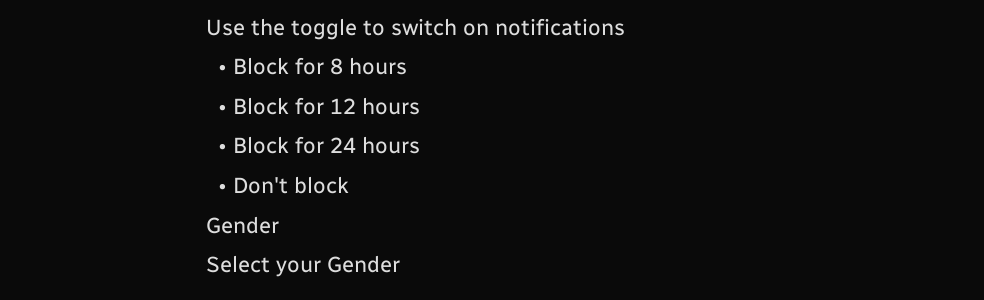Use the toggle to switch on notifications
  • Block for 8 hours
  • Block for 12 hours
  • Block for 24 hours
  • Don't block
Gender
Select your Gender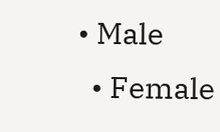• Male
  • Female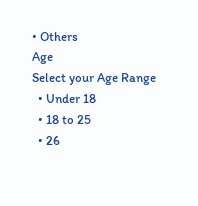• Others
Age
Select your Age Range
  • Under 18
  • 18 to 25
  • 26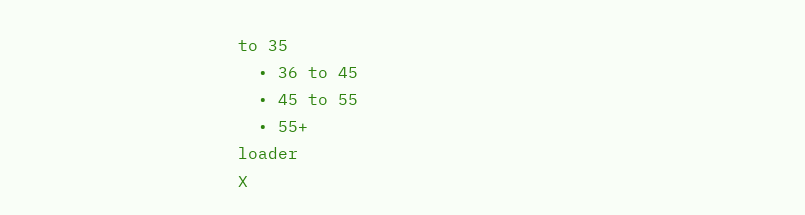to 35
  • 36 to 45
  • 45 to 55
  • 55+
loader
X